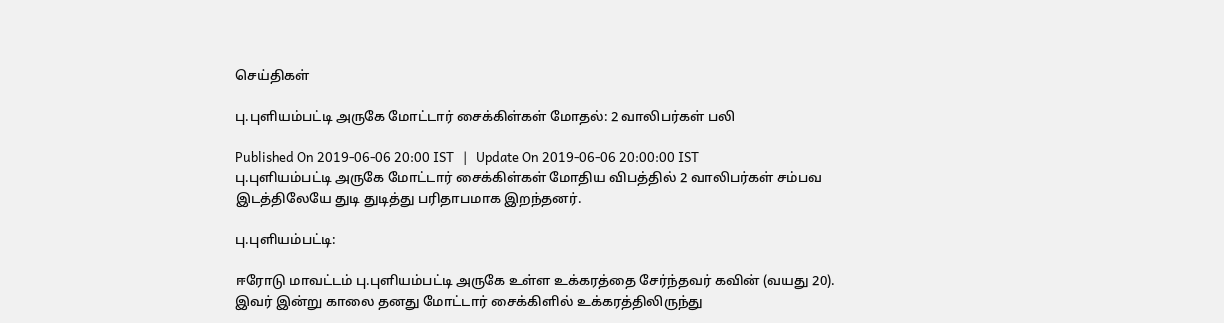செய்திகள்

பு.புளியம்பட்டி அருகே மோட்டார் சைக்கிள்கள் மோதல்: 2 வாலிபர்கள் பலி

Published On 2019-06-06 20:00 IST   |   Update On 2019-06-06 20:00:00 IST
பு.புளியம்பட்டி அருகே மோட்டார் சைக்கிள்கள் மோதிய விபத்தில் 2 வாலிபர்கள் சம்பவ இடத்திலேயே துடி துடித்து பரிதாபமாக இறந்தனர்.

பு.புளியம்பட்டி:

ஈரோடு மாவட்டம் பு.புளியம்பட்டி அருகே உள்ள உக்கரத்தை சேர்ந்தவர் கவின் (வயது 20). இவர் இன்று காலை தனது மோட்டார் சைக்கிளில் உக்கரத்திலிருந்து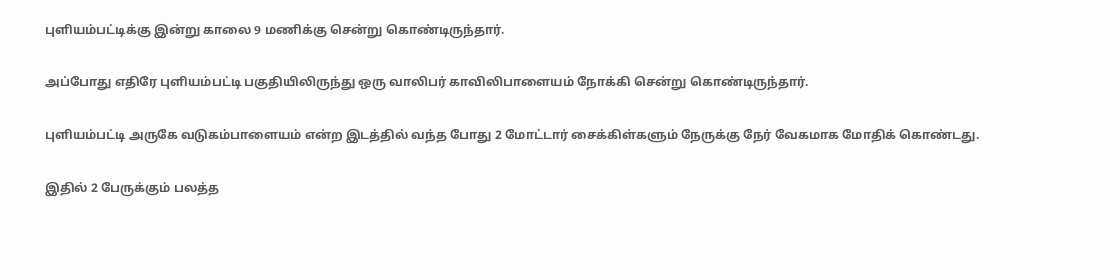புளியம்பட்டிக்கு இன்று காலை 9 மணிக்கு சென்று கொண்டிருந்தார்.

அப்போது எதிரே புளியம்பட்டி பகுதியிலிருந்து ஒரு வாலிபர் காவிலிபாளையம் நோக்கி சென்று கொண்டிருந்தார்.

புளியம்பட்டி அருகே வடுகம்பாளையம் என்ற இடத்தில் வந்த போது 2 மோட்டார் சைக்கிள்களும் நேருக்கு நேர் வேகமாக மோதிக் கொண்டது.

இதில் 2 பேருக்கும் பலத்த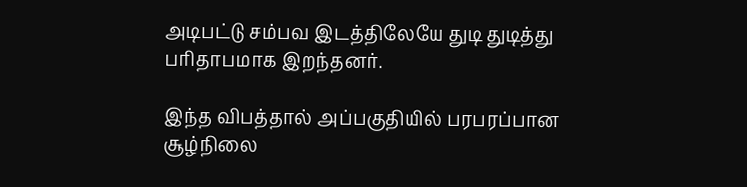அடிபட்டு சம்பவ இடத்திலேயே துடி துடித்து பரிதாபமாக இறந்தனர்.

இந்த விபத்தால் அப்பகுதியில் பரபரப்பான சூழ்நிலை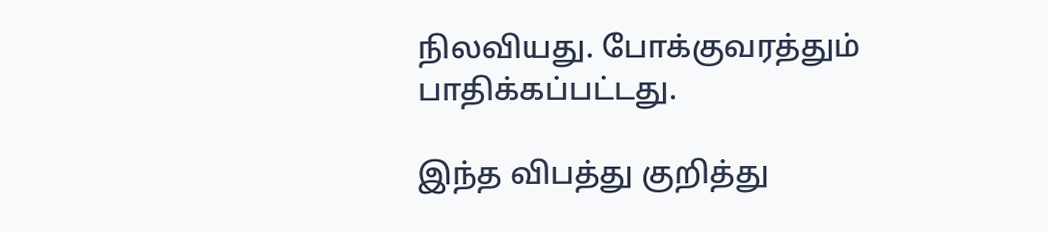நிலவியது. போக்குவரத்தும் பாதிக்கப்பட்டது.

இந்த விபத்து குறித்து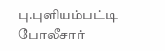பு.புளியம்பட்டி போலீசார்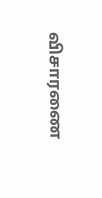விசாரணை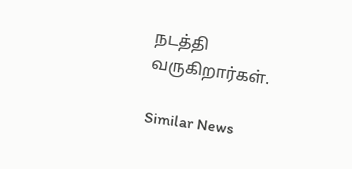நடத்தி வருகிறார்கள்.

Similar News